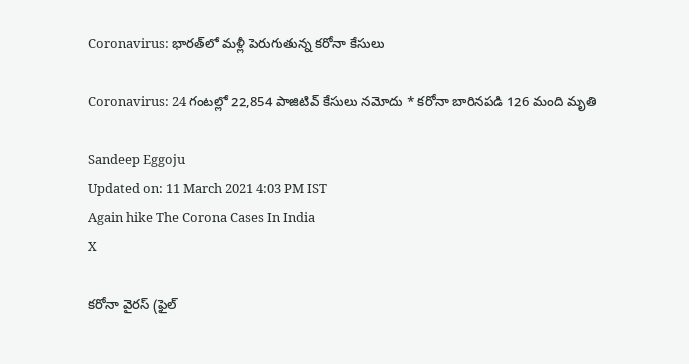Coronavirus: భారత్‌లో మళ్లీ పెరుగుతున్న కరోనా కేసులు

Coronavirus: 24 గంటల్లో 22,854 పాజిటివ్‌ కేసులు నమోదు * కరోనా బారినపడి 126 మంది మృతి

Sandeep Eggoju
Updated on: 11 March 2021 4:03 PM IST
Again hike The Corona Cases In India
X

కరోనా వైరస్ (ఫైల్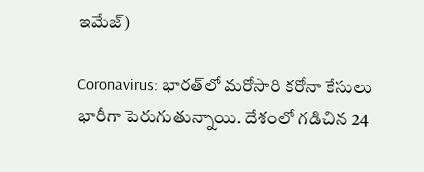ఇమేజ్)

Coronavirus: భారత్‌లో మరోసారి కరోనా కేసులు భారీగా పెరుగుతున్నాయి. దేశంలో గడిచిన 24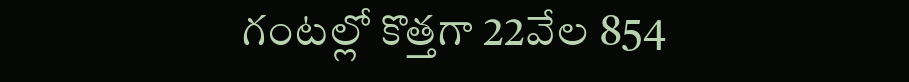గంటల్లో కొత్తగా 22వేల 854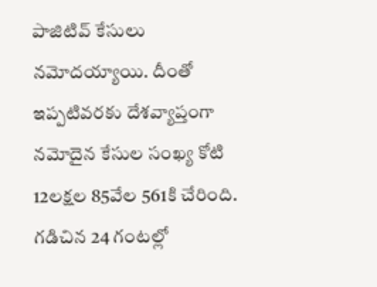పాజిటివ్‌ కేసులు నమోదయ్యాయి. దీంతో ఇప్పటివరకు దేశవ్యాప్తంగా నమోదైన కేసుల సం‌ఖ్య కోటి 12లక్షల 85వేల 561కి చేరింది. గడిచిన 24 గంటల్లో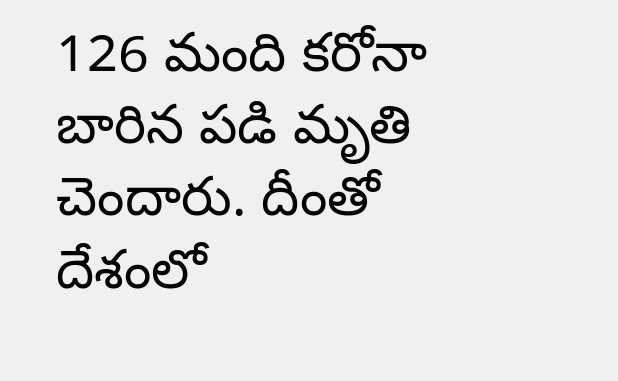126 మంది కరోనా బారిన పడి మృతి చెందారు. దీంతో దేశంలో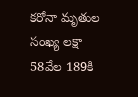కరోనా మృతుల సంఖ్య లక్షా 58వేల 189కి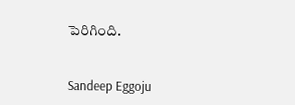పెరిగింది.


Sandeep Eggoju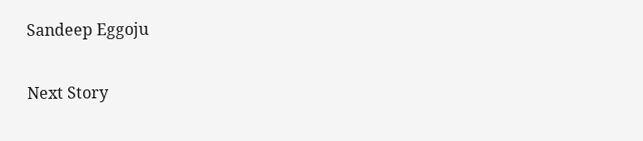Sandeep Eggoju

Next Story